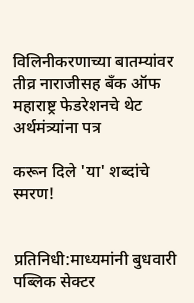विलिनीकरणाच्या बातम्यांवर तीव्र नाराजीसह बँक ऑफ महाराष्ट्र फेडरेशनचे थेट अर्थमंत्र्यांना पत्र

करून दिले 'या' शब्दांचे स्मरण!


प्रतिनिधी:माध्यमांनी बुधवारी पब्लिक सेक्टर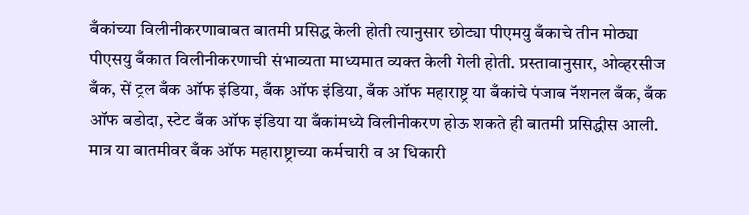बँकांच्या विलीनीकरणाबाबत बातमी प्रसिद्ध केली होती त्यानुसार छोट्या पीएमयु बँकाचे तीन मोठ्या पीएसयु बँकात विलीनीकरणाची संभाव्यता माध्यमात व्यक्त केली गेली होती. प्रस्तावानुसार, ओव्हरसीज बँक, सें ट्रल बँक ऑफ इंडिया, बँक ऑफ इंडिया, बँक ऑफ महाराष्ट्र या बँकांचे पंजाब नॅशनल बँक, बँक ऑफ बडोदा, स्टेट बँक ऑफ इंडिया या बँकांमध्ये विलीनीकरण होऊ शकते ही बातमी प्रसिद्धीस आली. मात्र या बातमीवर बँक ऑफ महाराष्ट्राच्या कर्मचारी व अ धिकारी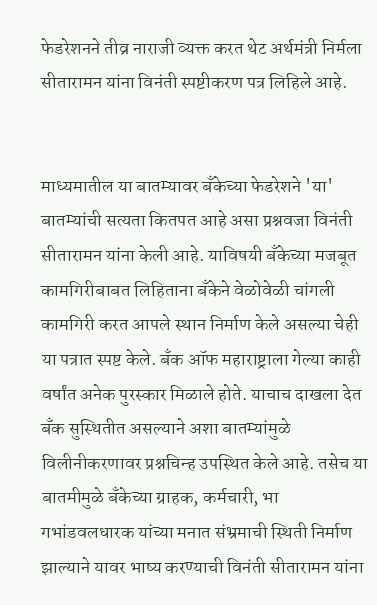फेडरेशनने तीव्र नाराजी व्यक्त करत थेट अर्थमंत्री निर्मला सीतारामन यांना विनंती स्पष्टीकरण पत्र लिहिले आहे.


माध्यमातील या बातम्यावर बँकेच्या फेडरेशने 'या' बातम्यांची सत्यता कितपत आहे असा प्रश्नवजा विनंती सीतारामन यांना केली आहे. याविषयी बँकेच्या मजबूत कामगिरीबाबत लिहिताना बँकेने वेळोवेळी चांगली कामगिरी करत आपले स्थान निर्माण केले असल्या चेही या पत्रात स्पष्ट केले. बँक ऑफ महाराष्ट्राला गेल्या काही वर्षांत अनेक पुरस्कार मिळाले होते. याचाच दाखला देत बँक सुस्थितीत असल्याने अशा बातम्यांमुळे विलीनीकरणावर प्रश्नचिन्ह उपस्थित केले आहे. तसेच या बातमीमुळे बँकेच्या ग्राहक, कर्मचारी, भा गभांडवलधारक यांच्या मनात संभ्रमाची स्थिती निर्माण झाल्याने यावर भाष्य करण्याची विनंती सीतारामन यांना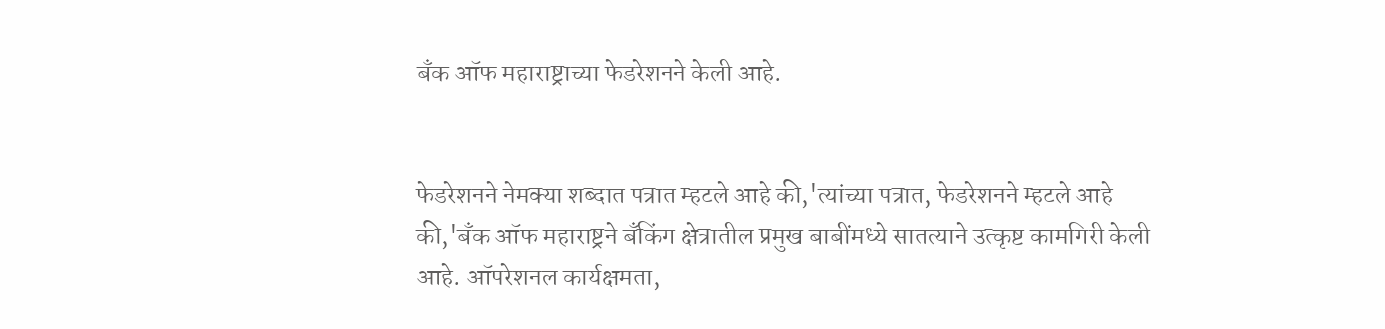बँक ऑफ महाराष्ट्राच्या फेडरेशनने केली आहे.


फेडरेशनने नेमक्या शब्दात पत्रात म्हटले आहे की,'त्यांच्या पत्रात, फेडरेशनने म्हटले आहे की,'बँक ऑफ महाराष्ट्रने बँकिंग क्षेत्रातील प्रमुख बाबींमध्ये सातत्याने उत्कृष्ट कामगिरी केली आहे. ऑपरेशनल कार्यक्षमता,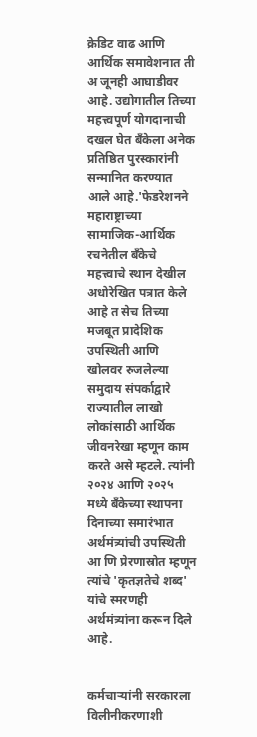क्रेडिट वाढ आणि आर्थिक समावेशनात ती अ जूनही आघाडीवर आहे. उद्योगातील तिच्या महत्त्वपूर्ण योगदानाची दखल घेत बँकेला अनेक प्रतिष्ठित पुरस्कारांनी सन्मानित करण्यात आले आहे.'फेडरेशनने महाराष्ट्राच्या सामाजिक-आर्थिक रचनेतील बँकेचे महत्त्वाचे स्थान देखील अधोरेखित पत्रात केले आहे त सेच तिच्या मजबूत प्रादेशिक उपस्थिती आणि खोलवर रुजलेल्या समुदाय संपर्काद्वारे राज्यातील लाखो लोकांसाठी आर्थिक जीवनरेखा म्हणून काम करते असे म्हटले. त्यांनी २०२४ आणि २०२५ मध्ये बँकेच्या स्थापना दिनाच्या समारंभात अर्थमंत्र्यांची उपस्थिती आ णि प्रेरणास्रोत म्हणून त्यांचे 'कृतज्ञतेचे शब्द' यांचे स्मरणही अर्थमंत्र्यांना करून दिले आहे.


कर्मचाऱ्यांनी सरकारला विलीनीकरणाशी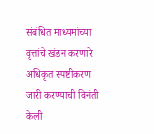संबंधित माध्यमांच्या वृत्तांचे खंडन करणारे अधिकृत स्पष्टीकरण जारी करण्याची विनंती केली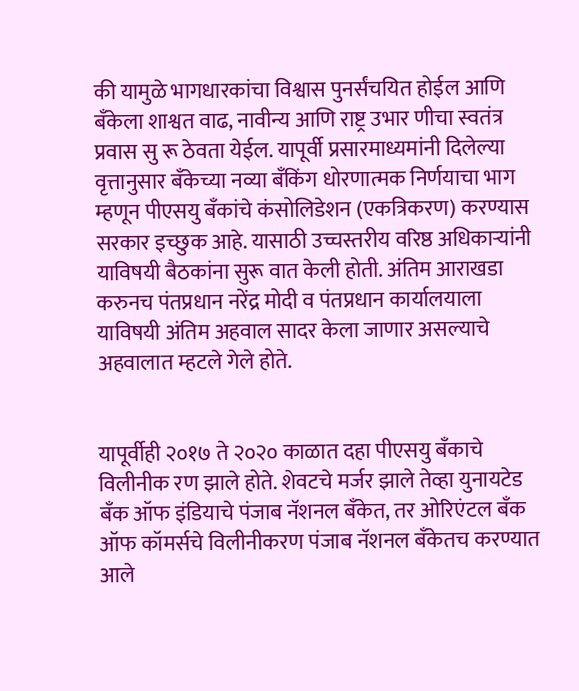की यामुळे भागधारकांचा विश्वास पुनर्संचयित होईल आणि बँकेला शाश्वत वाढ, नावीन्य आणि राष्ट्र उभार णीचा स्वतंत्र प्रवास सु रू ठेवता येईल. यापूर्वी प्रसारमाध्यमांनी दिलेल्या वृत्तानुसार बँकेच्या नव्या बँकिंग धोरणात्मक निर्णयाचा भाग म्हणून पीएसयु बँकांचे कंसोलिडेशन (एकत्रिकरण) करण्यास सरकार इच्छुक आहे. यासाठी उच्चस्तरीय वरिष्ठ अधिकाऱ्यांनी याविषयी बैठकांना सुरू वात केली होती. अंतिम आराखडा करुनच पंतप्रधान नरेंद्र मोदी व पंतप्रधान कार्यालयाला याविषयी अंतिम अहवाल सादर केला जाणार असल्याचे अहवालात म्हटले गेले होते.


यापूर्वीही २०१७ ते २०२० काळात दहा पीएसयु बँकाचे विलीनीक रण झाले होते. शेवटचे मर्जर झाले तेव्हा युनायटेड बँक ऑफ इंडियाचे पंजाब नॅशनल बँकेत, तर ओरिएंटल बँक ऑफ कॉमर्सचे विलीनीकरण पंजाब नॅशनल बँकेतच करण्यात आले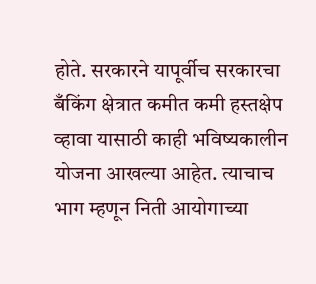होते. सरकारने यापूर्वीच सरकारचा बँकिंग क्षेत्रात कमीत कमी हस्तक्षेप व्हावा यासाठी काही भविष्यकालीन योजना आखल्या आहेत. त्याचाच भाग म्हणून निती आयोगाच्या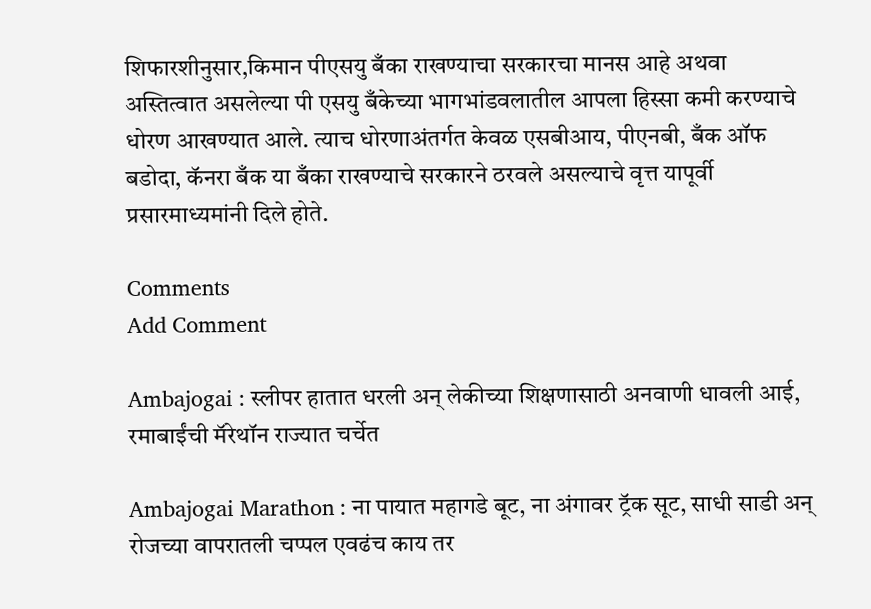शिफारशीनुसार,किमान पीएसयु बँका राखण्याचा सरकारचा मानस आहे अथवा अस्तित्वात असलेल्या पी एसयु बँकेच्या भागभांडवलातील आपला हिस्सा कमी करण्याचे धोरण आखण्यात आले. त्याच धोरणाअंतर्गत केवळ एसबीआय, पीएनबी, बँक ऑफ बडोदा, कॅनरा बँक या बँका राखण्याचे सरकारने ठरवले असल्याचे वृत्त यापूर्वी प्रसारमाध्यमांनी दिले होते.

Comments
Add Comment

Ambajogai : स्लीपर हातात धरली अन् लेकीच्या शिक्षणासाठी अनवाणी धावली आई, रमाबाईंची मॅरेथॉन राज्यात चर्चेत

Ambajogai Marathon : ना पायात महागडे बूट, ना अंगावर ट्रॅक सूट, साधी साडी अन् रोजच्या वापरातली चप्पल एवढंच काय तर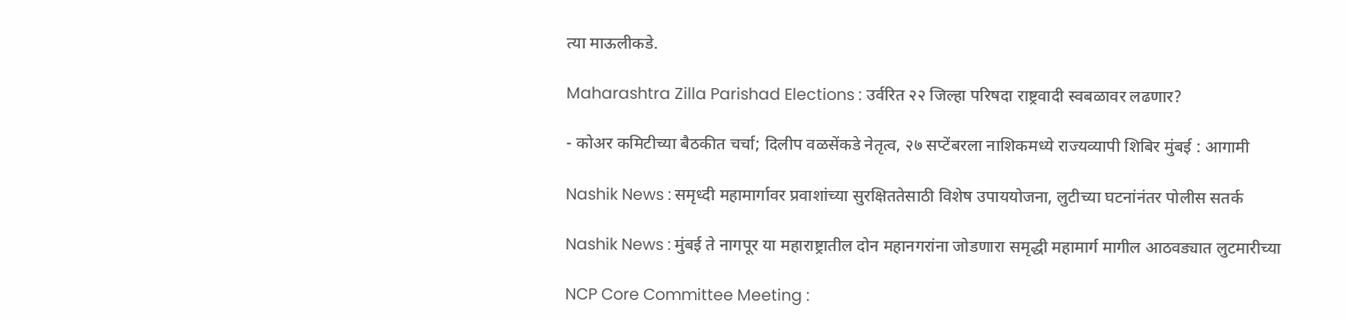त्या माऊलीकडे.

Maharashtra Zilla Parishad Elections : उर्वरित २२ जिल्हा परिषदा राष्ट्रवादी स्वबळावर लढणार?

- कोअर कमिटीच्या बैठकीत चर्चा; दिलीप वळसेंकडे नेतृत्व, २७ सप्टेंबरला नाशिकमध्ये राज्यव्यापी शिबिर मुंबई : आगामी

Nashik News : समृध्दी महामार्गावर प्रवाशांच्या सुरक्षिततेसाठी विशेष उपाययोजना, लुटीच्या घटनांनंतर पोलीस सतर्क

Nashik News : मुंबई ते नागपूर या महाराष्ट्रातील दोन महानगरांना जोडणारा समृद्धी महामार्ग मागील आठवड्यात लुटमारीच्या

NCP Core Committee Meeting :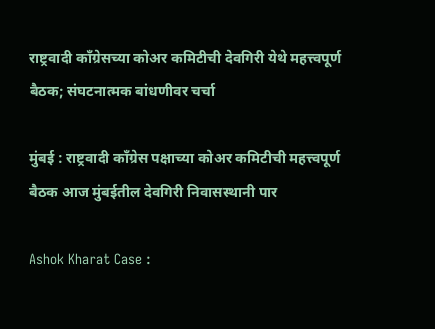राष्ट्रवादी काँग्रेसच्या कोअर कमिटीची देवगिरी येथे महत्त्वपूर्ण बैठक; संघटनात्मक बांधणीवर चर्चा

मुंबई : राष्ट्रवादी काँग्रेस पक्षाच्या कोअर कमिटीची महत्त्वपूर्ण बैठक आज मुंबईतील देवगिरी निवासस्थानी पार

Ashok Kharat Case :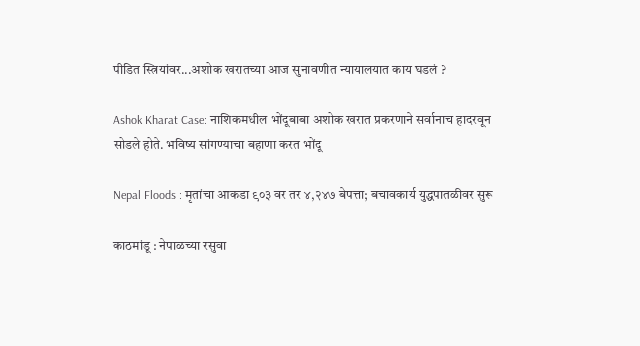पीडित स्त्रियांवर...अशोक खरातच्या आज सुनावणीत न्यायालयात काय घडलं ?

Ashok Kharat Case: नाशिकमधील भोंदूबाबा अशोक खरात प्रकरणाने सर्वानाच हादरवून सोडले होते. भविष्य सांगण्याचा बहाणा करत भोंदू

Nepal Floods : मृतांचा आकडा ९०३ वर तर ४,२४७ बेपत्ता; बचावकार्य युद्धपातळीवर सुरू

काठमांडू : नेपाळच्या रसुवा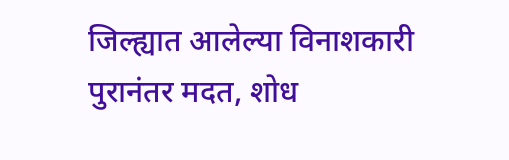जिल्ह्यात आलेल्या विनाशकारी पुरानंतर मदत, शोध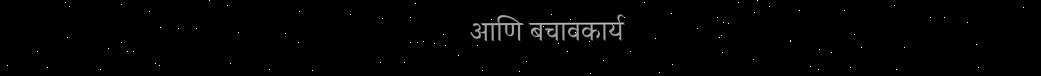आणि बचावकार्य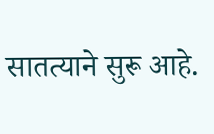सातत्याने सुरू आहे.